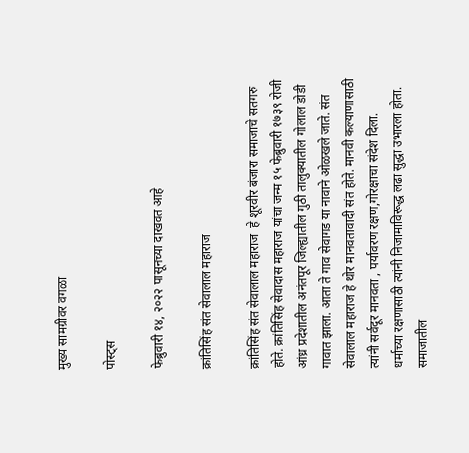मुख्य सामग्रीवर वगळा

पोस्ट्स

फेब्रुवारी १४, २०२२ पासूनच्या दाखवत आहे

क्रांतिसिंह संत सेवालाल महाराज

क्रांतिसिंह संत सेवालाल महाराज  हे शूरवीर बंजारा समाजाचे सतगरु होते. क्रांतिसिंह सेवादास महाराज यांचा जन्म १५ फेब्रुवारी १७३९ रोजी आंध्र प्रदेशातील अनंतपूर जिल्ह्यातील गुठी तालुक्यातील गोलाल डोडी गावात झाला. आता ते गाव सेवागड या नावाने ओळखले जाते. संत सेवालाल महाराज हे थोर मानवतावादी संत होते. मानवी कल्याणासाठी त्यांनी सर्वदूर मानवता , पर्यावरण रक्षण,गोरक्षाचा संदेश दिला.  धर्माच्या रक्षणासाठी त्यांनी निजामाविरूद्ध‌ लढा सुद्धा उभारला होता. समाजातील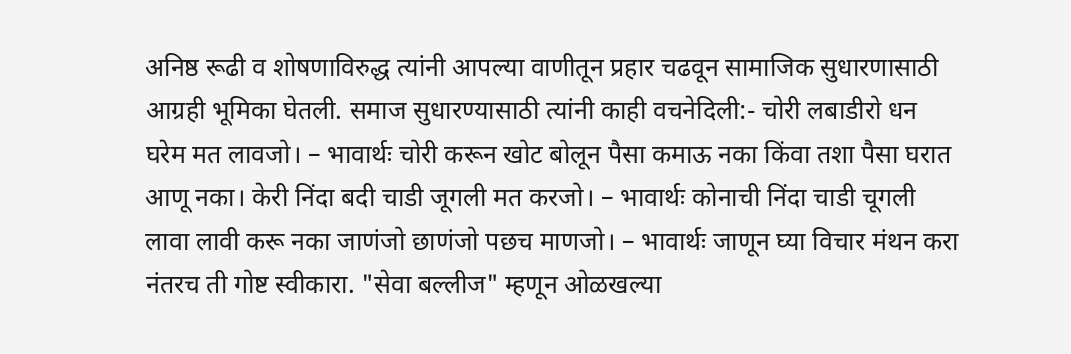अनिष्ठ रूढी व शोषणाविरुद्ध त्यांनी आपल्या वाणीतून‌ प्रहार चढवून सामाजिक सुधारणासाठी आग्रही भूमिका घेतली. समाज सुधारण्यासाठी त्यांनी काही वचनेदिली:- चोरी लबाडीरो धन घरेम मत लावजो। – भावार्थः चोरी करून खोट बोलून पैसा कमाऊ नका किंवा तशा पैसा घरात आणू नका। केरी निंदा बदी चाडी जूगली मत करजो। – भावार्थः कोनाची निंदा चाडी चूगली लावा लावी करू नका जाणंजो छाणंजो पछच माणजो। – भावार्थः जाणून घ्या विचार मंथन करा नंतरच ती गोष्ट स्वीकारा. "सेवा बल्लीज" म्हणून ओळखल्या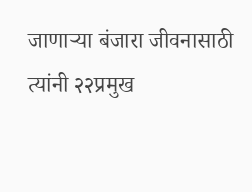जाणार्‍या बंजारा जीवनासाठी त्यांनी २२प्रमुख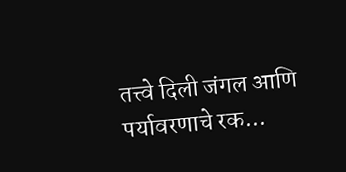तत्त्वे दिली जंगल आणि पर्यावरणाचे रक...